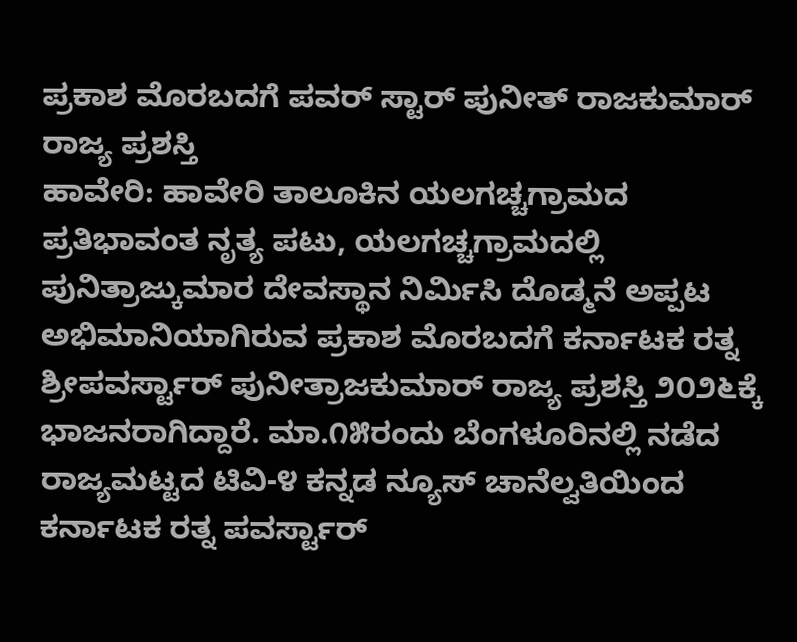ಪ್ರಕಾಶ ಮೊರಬದಗೆ ಪವರ್ ಸ್ಟಾರ್ ಪುನೀತ್ ರಾಜಕುಮಾರ್ ರಾಜ್ಯ ಪ್ರಶಸ್ತಿ
ಹಾವೇರಿ: ಹಾವೇರಿ ತಾಲೂಕಿನ ಯಲಗಚ್ಚಗ್ರಾಮದ ಪ್ರತಿಭಾವಂತ ನೃತ್ಯ ಪಟು, ಯಲಗಚ್ಚಗ್ರಾಮದಲ್ಲಿ ಪುನಿತ್ರಾಜ್ಕುಮಾರ ದೇವಸ್ಥಾನ ನಿರ್ಮಿಸಿ ದೊಡ್ಮನೆ ಅಪ್ಪಟ ಅಭಿಮಾನಿಯಾಗಿರುವ ಪ್ರಕಾಶ ಮೊರಬದಗೆ ಕರ್ನಾಟಕ ರತ್ನ ಶ್ರೀಪವರ್ಸ್ಟಾರ್ ಪುನೀತ್ರಾಜಕುಮಾರ್ ರಾಜ್ಯ ಪ್ರಶಸ್ತಿ ೨೦೨೬ಕ್ಕೆ ಭಾಜನರಾಗಿದ್ದಾರೆ. ಮಾ.೧೫ರಂದು ಬೆಂಗಳೂರಿನಲ್ಲಿ ನಡೆದ ರಾಜ್ಯಮಟ್ಟದ ಟಿವಿ-೪ ಕನ್ನಡ ನ್ಯೂಸ್ ಚಾನೆಲ್ವತಿಯಿಂದ ಕರ್ನಾಟಕ ರತ್ನ ಪವರ್ಸ್ಟಾರ್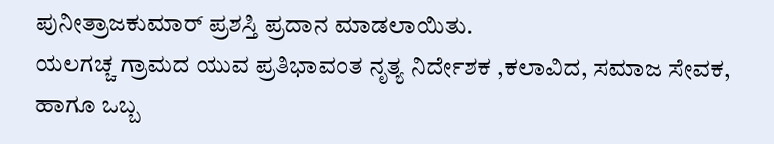ಪುನೀತ್ರಾಜಕುಮಾರ್ ಪ್ರಶಸ್ತಿ ಪ್ರದಾನ ಮಾಡಲಾಯಿತು.
ಯಲಗಚ್ಚ ಗ್ರಾಮದ ಯುವ ಪ್ರತಿಭಾವಂತ ನೃತ್ಯ ನಿರ್ದೇಶಕ ,ಕಲಾವಿದ, ಸಮಾಜ ಸೇವಕ, ಹಾಗೂ ಒಬ್ಬ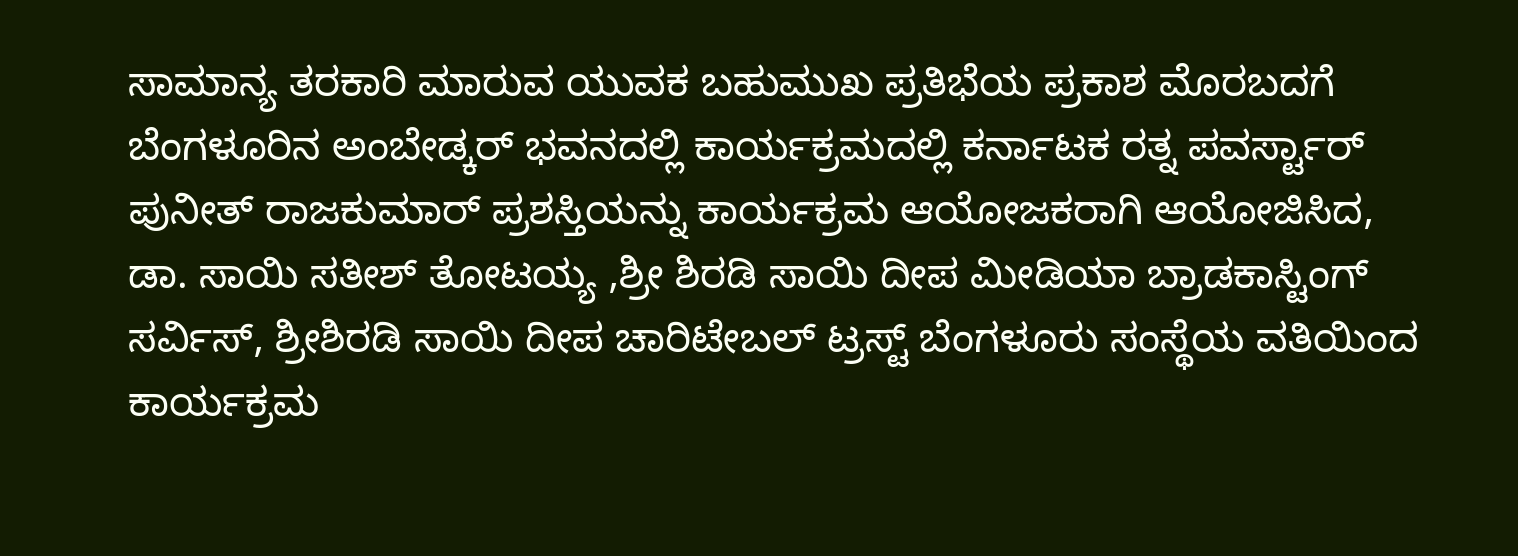ಸಾಮಾನ್ಯ ತರಕಾರಿ ಮಾರುವ ಯುವಕ ಬಹುಮುಖ ಪ್ರತಿಭೆಯ ಪ್ರಕಾಶ ಮೊರಬದಗೆ ಬೆಂಗಳೂರಿನ ಅಂಬೇಡ್ಕರ್ ಭವನದಲ್ಲಿ ಕಾರ್ಯಕ್ರಮದಲ್ಲಿ ಕರ್ನಾಟಕ ರತ್ನ ಪವರ್ಸ್ಟಾರ್ ಪುನೀತ್ ರಾಜಕುಮಾರ್ ಪ್ರಶಸ್ತಿಯನ್ನು ಕಾರ್ಯಕ್ರಮ ಆಯೋಜಕರಾಗಿ ಆಯೋಜಿಸಿದ, ಡಾ. ಸಾಯಿ ಸತೀಶ್ ತೋಟಯ್ಯ ,ಶ್ರೀ ಶಿರಡಿ ಸಾಯಿ ದೀಪ ಮೀಡಿಯಾ ಬ್ರಾಡಕಾಸ್ಟಿಂಗ್ ಸರ್ವಿಸ್, ಶ್ರೀಶಿರಡಿ ಸಾಯಿ ದೀಪ ಚಾರಿಟೇಬಲ್ ಟ್ರಸ್ಟ್ ಬೆಂಗಳೂರು ಸಂಸ್ಥೆಯ ವತಿಯಿಂದ ಕಾರ್ಯಕ್ರಮ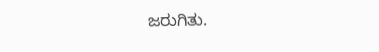ಜರುಗಿತು.